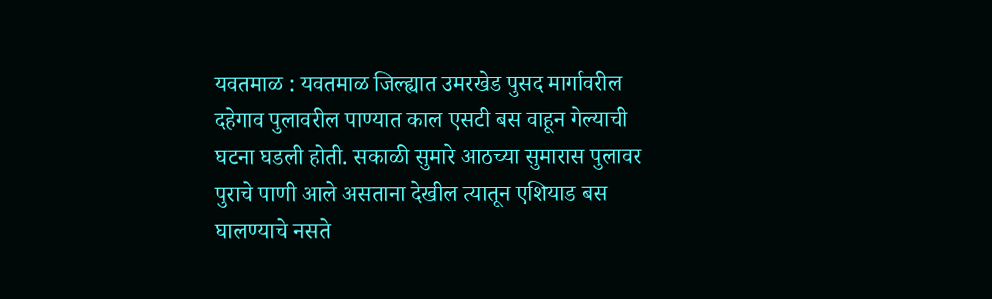यवतमाळ : यवतमाळ जिल्ह्यात उमरखेड पुसद मार्गावरील दहेगाव पुलावरील पाण्यात काल एसटी बस वाहून गेल्याची घटना घडली होती. सकाळी सुमारे आठच्या सुमारास पुलावर पुराचे पाणी आले असताना देखील त्यातून एशियाड बस घालण्याचे नसते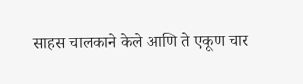साहस चालकाने केले आणि ते एकूण चार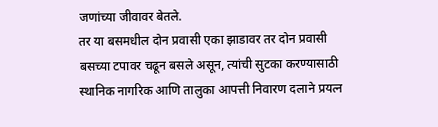जणांच्या जीवावर बेतले.
तर या बसमधील दोन प्रवासी एका झाडावर तर दोन प्रवासी बसच्या टपावर चढून बसले असून, त्यांची सुटका करण्यासाठी स्थानिक नागरिक आणि तालुका आपत्ती निवारण दलाने प्रयत्न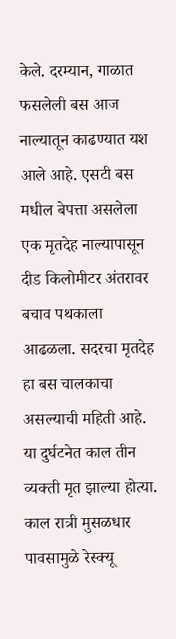केले. दरम्यान, गाळात फसलेली बस आज नाल्यातून काढण्यात यश आले आहे. एसटी बस मधील बेपत्ता असलेला एक मृतदेह नाल्यापासून दीड किलोमीटर अंतरावर बचाव पथकाला आढळला. सदरचा मृतदेह हा बस चालकाचा असल्याची महिती आहे. या दुर्घटनेत काल तीन व्यक्ती मृत झाल्या होत्या.
काल रात्री मुसळधार पावसामुळे रेस्क्यू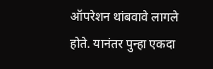ऑपरेशन थांबवावे लागले होते. यानंतर पुन्हा एकदा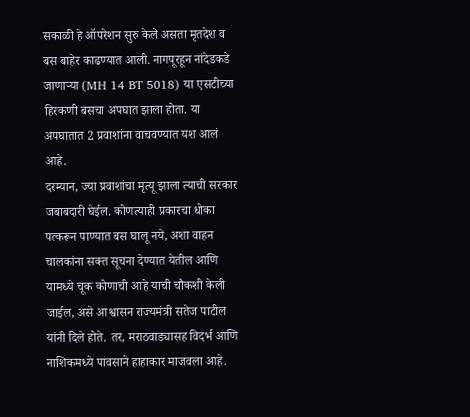सकाळी हे ऑपरेशन सुरु केले असता मृतदेश व बस बाहेर काढण्यात आली. नागपूरहून नांदेडकडे जाणाऱ्या (MH 14 BT 5018) या एसटीच्या हिरकणी बसचा अपघात झाला होता. या अपघातात 2 प्रवाशांना वाचवण्यात यश आलं आहे.
दरम्यान, ज्या प्रवाशांचा मृत्यू झाला त्याची सरकार जबाबदारी घेईल. कोणत्याही प्रकारचा धोका पत्करून पाण्यात बस घालू नये, अशा वाहन चालकांना सक्त सूचना देण्यात येतील आणि यामध्ये चूक कोणाची आहे याची चौकशी केली जाईल, असे आश्वासन राज्यमंत्री सतेज पाटील यांनी दिले होते. तर, मराठवाड्यासह विदर्भ आणि नाशिकमध्ये पावसाने हाहाकार माजवला आहे.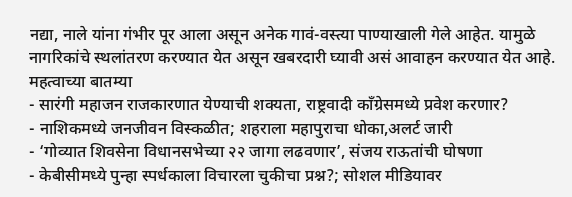नद्या, नाले यांना गंभीर पूर आला असून अनेक गावं-वस्त्या पाण्याखाली गेले आहेत. यामुळे नागरिकांचे स्थलांतरण करण्यात येत असून खबरदारी घ्यावी असं आवाहन करण्यात येत आहे.
महत्वाच्या बातम्या
- सारंगी महाजन राजकारणात येण्याची शक्यता, राष्ट्रवादी काँग्रेसमध्ये प्रवेश करणार?
- नाशिकमध्ये जनजीवन विस्कळीत; शहराला महापुराचा धोका,अलर्ट जारी
- ‘गोव्यात शिवसेना विधानसभेच्या २२ जागा लढवणार’, संजय राऊतांची घोषणा
- केबीसीमध्ये पुन्हा स्पर्धकाला विचारला चुकीचा प्रश्न?; सोशल मीडियावर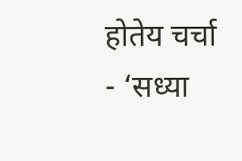होतेय चर्चा
- ‘सध्या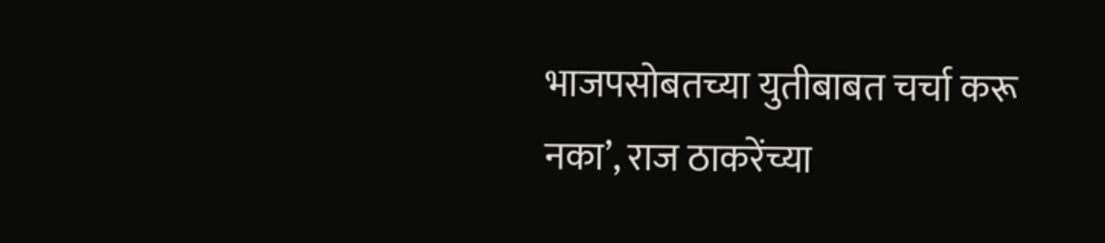भाजपसोबतच्या युतीबाबत चर्चा करू नका’, राज ठाकरेंच्या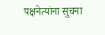पक्षनेत्यांना सुचना